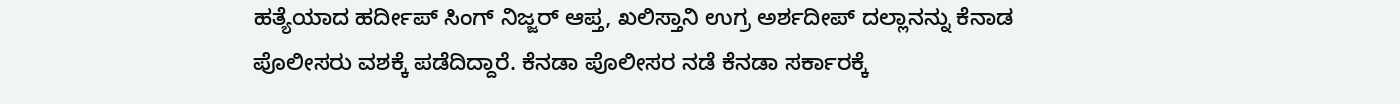ಹತ್ಯೆಯಾದ ಹರ್ದೀಪ್ ಸಿಂಗ್ ನಿಜ್ಜರ್ ಆಪ್ತ, ಖಲಿಸ್ತಾನಿ ಉಗ್ರ ಅರ್ಶದೀಪ್ ದಲ್ಲಾನನ್ನು ಕೆನಾಡ ಪೊಲೀಸರು ವಶಕ್ಕೆ ಪಡೆದಿದ್ದಾರೆ. ಕೆನಡಾ ಪೊಲೀಸರ ನಡೆ ಕೆನಡಾ ಸರ್ಕಾರಕ್ಕೆ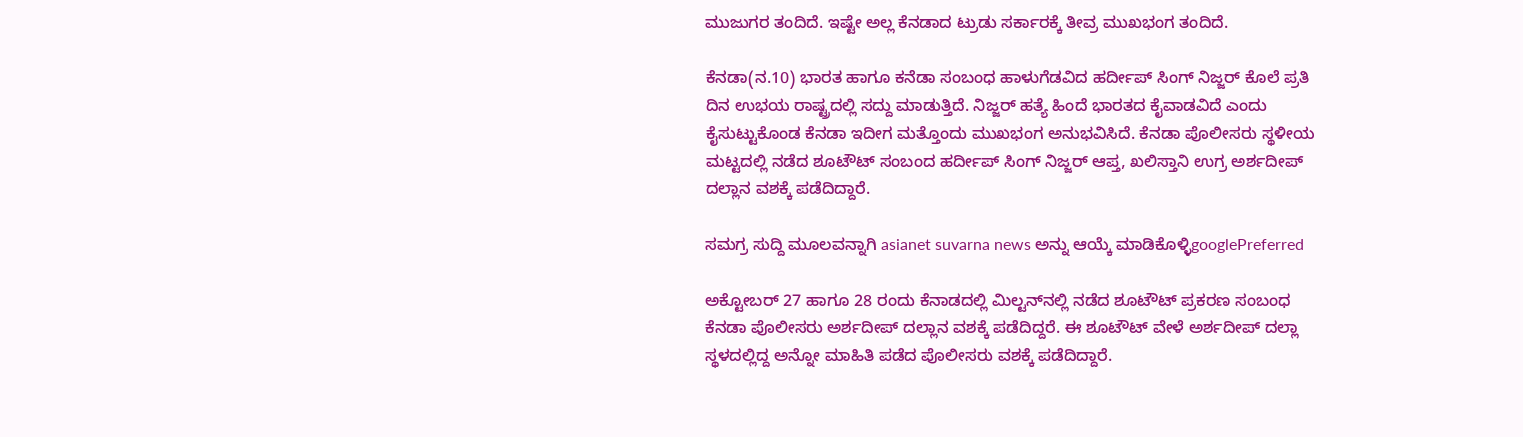ಮುಜುಗರ ತಂದಿದೆ. ಇಷ್ಟೇ ಅಲ್ಲ ಕೆನಡಾದ ಟ್ರುಡು ಸರ್ಕಾರಕ್ಕೆ ತೀವ್ರ ಮುಖಭಂಗ ತಂದಿದೆ.

ಕೆನಡಾ(ನ.10) ಭಾರತ ಹಾಗೂ ಕನೆಡಾ ಸಂಬಂಧ ಹಾಳುಗೆಡವಿದ ಹರ್ದೀಪ್ ಸಿಂಗ್ ನಿಜ್ಜರ್ ಕೊಲೆ ಪ್ರತಿ ದಿನ ಉಭಯ ರಾಷ್ಟ್ರದಲ್ಲಿ ಸದ್ದು ಮಾಡುತ್ತಿದೆ. ನಿಜ್ಜರ್ ಹತ್ಯೆ ಹಿಂದೆ ಭಾರತದ ಕೈವಾಡವಿದೆ ಎಂದು ಕೈಸುಟ್ಟುಕೊಂಡ ಕೆನಡಾ ಇದೀಗ ಮತ್ತೊಂದು ಮುಖಭಂಗ ಅನುಭವಿಸಿದೆ. ಕೆನಡಾ ಪೊಲೀಸರು ಸ್ಥಳೀಯ ಮಟ್ಟದಲ್ಲಿ ನಡೆದ ಶೂಟೌಟ್ ಸಂಬಂದ ಹರ್ದೀಪ್ ಸಿಂಗ್ ನಿಜ್ಜರ್ ಆಪ್ತ, ಖಲಿಸ್ತಾನಿ ಉಗ್ರ ಅರ್ಶದೀಪ್ ದಲ್ಲಾನ ವಶಕ್ಕೆ ಪಡೆದಿದ್ದಾರೆ.

ಸಮಗ್ರ ಸುದ್ದಿ ಮೂಲವನ್ನಾಗಿ asianet suvarna news ಅನ್ನು ಆಯ್ಕೆ ಮಾಡಿಕೊಳ್ಳಿgooglePreferred

ಅಕ್ಟೋಬರ್ 27 ಹಾಗೂ 28 ರಂದು ಕೆನಾಡದಲ್ಲಿ ಮಿಲ್ಟನ್‌ನಲ್ಲಿ ನಡೆದ ಶೂಟೌಟ್ ಪ್ರಕರಣ ಸಂಬಂಧ ಕೆನಡಾ ಪೊಲೀಸರು ಅರ್ಶದೀಪ್ ದಲ್ಲಾನ ವಶಕ್ಕೆ ಪಡೆದಿದ್ದರೆ. ಈ ಶೂಟೌಟ್ ವೇಳೆ ಅರ್ಶದೀಪ್ ದಲ್ಲಾ ಸ್ಥಳದಲ್ಲಿದ್ದ ಅನ್ನೋ ಮಾಹಿತಿ ಪಡೆದ ಪೊಲೀಸರು ವಶಕ್ಕೆ ಪಡೆದಿದ್ದಾರೆ.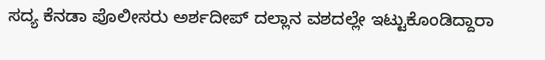ಸದ್ಯ ಕೆನಡಾ ಪೊಲೀಸರು ಅರ್ಶದೀಪ್ ದಲ್ಲಾನ ವಶದಲ್ಲೇ ಇಟ್ಟುಕೊಂಡಿದ್ದಾರಾ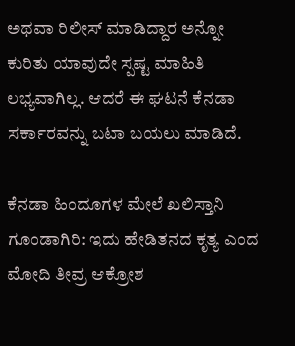ಅಥವಾ ರಿಲೀಸ್ ಮಾಡಿದ್ದಾರ ಅನ್ನೋ ಕುರಿತು ಯಾವುದೇ ಸ್ಪಷ್ಟ ಮಾಹಿತಿ ಲಭ್ಯವಾಗಿಲ್ಲ. ಆದರೆ ಈ ಘಟನೆ ಕೆನಡಾ ಸರ್ಕಾರವನ್ನು ಬಟಾ ಬಯಲು ಮಾಡಿದೆ.

ಕೆನಡಾ ಹಿಂದೂಗಳ ಮೇಲೆ ಖಲಿಸ್ತಾನಿ ಗೂಂಡಾಗಿರಿ: ಇದು ಹೇಡಿತನದ ಕೃತ್ಯ ಎಂದ ಮೋದಿ ತೀವ್ರ ಆಕ್ರೋಶ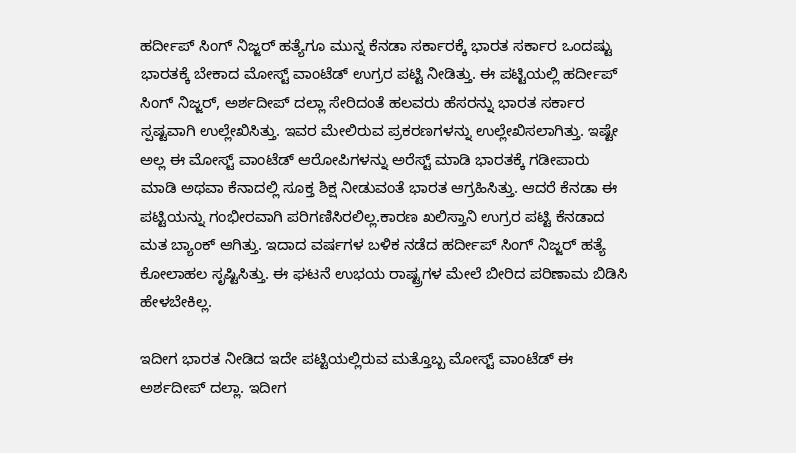ಹರ್ದೀಪ್ ಸಿಂಗ್ ನಿಜ್ಜರ್ ಹತ್ಯೆಗೂ ಮುನ್ನ ಕೆನಡಾ ಸರ್ಕಾರಕ್ಕೆ ಭಾರತ ಸರ್ಕಾರ ಒಂದಷ್ಟು ಭಾರತಕ್ಕೆ ಬೇಕಾದ ಮೋಸ್ಟ್ ವಾಂಟೆಡ್ ಉಗ್ರರ ಪಟ್ಟಿ ನೀಡಿತ್ತು. ಈ ಪಟ್ಟಿಯಲ್ಲಿ ಹರ್ದೀಪ್ ಸಿಂಗ್ ನಿಜ್ಜರ್, ಅರ್ಶದೀಪ್ ದಲ್ಲಾ ಸೇರಿದಂತೆ ಹಲವರು ಹೆಸರನ್ನು ಭಾರತ ಸರ್ಕಾರ ಸ್ಪಷ್ಟವಾಗಿ ಉಲ್ಲೇಖಿಸಿತ್ತು. ಇವರ ಮೇಲಿರುವ ಪ್ರಕರಣಗಳನ್ನು ಉಲ್ಲೇಖಿಸಲಾಗಿತ್ತು. ಇಷ್ಟೇ ಅಲ್ಲ ಈ ಮೋಸ್ಟ್ ವಾಂಟೆಡ್ ಆರೋಪಿಗಳನ್ನು ಅರೆಸ್ಟ್ ಮಾಡಿ ಭಾರತಕ್ಕೆ ಗಡೀಪಾರು ಮಾಡಿ ಅಥವಾ ಕೆನಾದಲ್ಲಿ ಸೂಕ್ತ ಶಿಕ್ಷ ನೀಡುವಂತೆ ಭಾರತ ಆಗ್ರಹಿಸಿತ್ತು. ಆದರೆ ಕೆನಡಾ ಈ ಪಟ್ಟಿಯನ್ನು ಗಂಭೀರವಾಗಿ ಪರಿಗಣಿಸಿರಲಿಲ್ಲ.ಕಾರಣ ಖಲಿಸ್ತಾನಿ ಉಗ್ರರ ಪಟ್ಟಿ ಕೆನಡಾದ ಮತ ಬ್ಯಾಂಕ್ ಆಗಿತ್ತು. ಇದಾದ ವರ್ಷಗಳ ಬಳಿಕ ನಡೆದ ಹರ್ದೀಪ್ ಸಿಂಗ್ ನಿಜ್ಜರ್ ಹತ್ಯೆ ಕೋಲಾಹಲ ಸೃಷ್ಟಿಸಿತ್ತು. ಈ ಘಟನೆ ಉಭಯ ರಾಷ್ಟ್ರಗಳ ಮೇಲೆ ಬೀರಿದ ಪರಿಣಾಮ ಬಿಡಿಸಿ ಹೇಳಬೇಕಿಲ್ಲ.

ಇದೀಗ ಭಾರತ ನೀಡಿದ ಇದೇ ಪಟ್ಟಿಯಲ್ಲಿರುವ ಮತ್ತೊಬ್ಬ ಮೋಸ್ಟ್ ವಾಂಟೆಡ್ ಈ ಅರ್ಶದೀಪ್ ದಲ್ಲಾ. ಇದೀಗ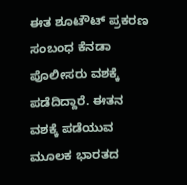ಈತ ಶೂಟೌಟ್ ಪ್ರಕರಣ ಸಂಬಂಧ ಕೆನಡಾ ಪೊಲೀಸರು ವಶಕ್ಕೆ ಪಡೆದಿದ್ದಾರೆ. ಈತನ ವಶಕ್ಕೆ ಪಡೆಯುವ ಮೂಲಕ ಭಾರತದ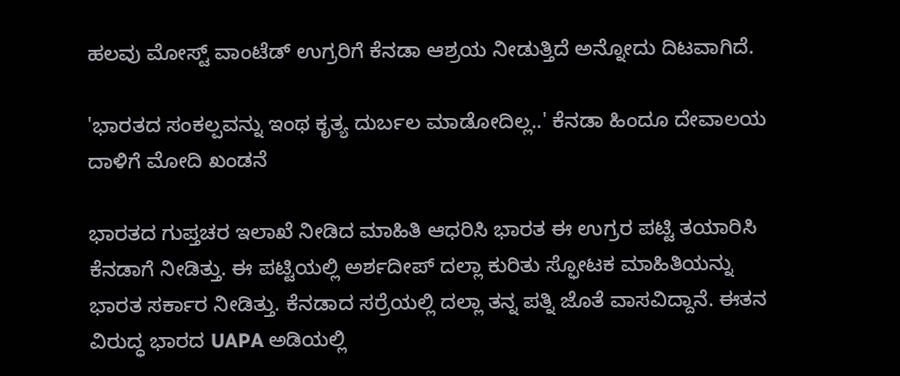ಹಲವು ಮೋಸ್ಟ್ ವಾಂಟೆಡ್ ಉಗ್ರರಿಗೆ ಕೆನಡಾ ಆಶ್ರಯ ನೀಡುತ್ತಿದೆ ಅನ್ನೋದು ದಿಟವಾಗಿದೆ.

'ಭಾರತದ ಸಂಕಲ್ಪವನ್ನು ಇಂಥ ಕೃತ್ಯ ದುರ್ಬಲ ಮಾಡೋದಿಲ್ಲ..' ಕೆನಡಾ ಹಿಂದೂ ದೇವಾಲಯ ದಾಳಿಗೆ ಮೋದಿ ಖಂಡನೆ

ಭಾರತದ ಗುಪ್ತಚರ ಇಲಾಖೆ ನೀಡಿದ ಮಾಹಿತಿ ಆಧರಿಸಿ ಭಾರತ ಈ ಉಗ್ರರ ಪಟ್ಟಿ ತಯಾರಿಸಿ ಕೆನಡಾಗೆ ನೀಡಿತ್ತು. ಈ ಪಟ್ಟಿಯಲ್ಲಿ ಅರ್ಶದೀಪ್ ದಲ್ಲಾ ಕುರಿತು ಸ್ಫೋಟಕ ಮಾಹಿತಿಯನ್ನು ಭಾರತ ಸರ್ಕಾರ ನೀಡಿತ್ತು. ಕೆನಡಾದ ಸರ್ರೆಯಲ್ಲಿ ದಲ್ಲಾ ತನ್ನ ಪತ್ನಿ ಜೊತೆ ವಾಸವಿದ್ದಾನೆ. ಈತನ ವಿರುದ್ಧ ಭಾರದ UAPA ಅಡಿಯಲ್ಲಿ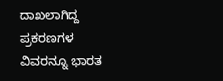ದಾಖಲಾಗಿದ್ದ ಪ್ರಕರಣಗಳ ವಿವರನ್ನೂ ಭಾರತ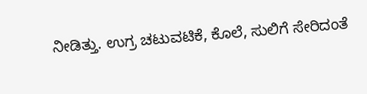ನೀಡಿತ್ತು. ಉಗ್ರ ಚಟುವಟಿಕೆ, ಕೊಲೆ, ಸುಲಿಗೆ ಸೇರಿದಂತೆ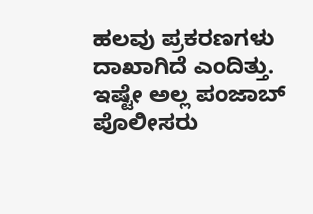ಹಲವು ಪ್ರಕರಣಗಳು ದಾಖಾಗಿದೆ ಎಂದಿತ್ತು. ಇಷ್ಟೇ ಅಲ್ಲ ಪಂಜಾಬ್ ಪೊಲೀಸರು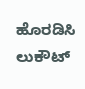ಹೊರಡಿಸಿ ಲುಕೌಟ್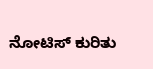ನೋಟಿಸ್ ಕುರಿತು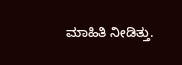ಮಾಹಿತಿ ನೀಡಿತ್ತು.